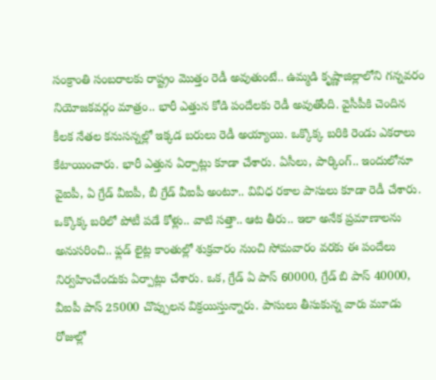సంక్రాంతి సంబరాలకు రాష్ట్రం మొత్తం రెడీ అవుతుంటే.. ఉమ్మడి కృష్ణాజిల్లాలోని గన్నవరం నియోజకవర్గం మాత్రం.. భారీ ఎత్తున కోడి పందేలకు రెడీ అవుతోంది. వైసీపీకి చెందిన కీలక నేతల కనుసన్నల్లో ఇక్కడ బరులు రెడీ అయ్యాయి. ఒక్కొక్క బరికి రెండు ఎకరాలు కేటాయించారు. భారీ ఎత్తున ఏర్పాట్లు కూడా చేశారు. ఏసీలు, పార్కింగ్.. ఇందులోనూ వైఐపీ, ఏ గ్రేడ్ వీఐపీ, బీ గ్రేడ్ వీఐపీ అంటూ.. వివిధ రకాల పాసులు కూడా రెడీ చేశారు.
ఒక్కొక్క బరిలో పోటీ పడే కోళ్లు.. వాటి సత్తా.. ఆట తీరు.. ఇలా అనేక ప్రమాణాలను అనుసరించి.. ఫ్లడ్ లైట్ల కాంతుల్లో శుక్రవారం నుంచి సోమవారం వరకు ఈ పందేలు నిర్వహించేందుకు ఏర్పాట్లు చేశారు. ఒక, గ్రేడ్ ఏ పాస్ 60000, గ్రేడ్ బి పాస్ 40000, వీఐపీ పాస్ 25000 చొప్పులన విక్రయిస్తున్నారు. పాసులు తీసుకున్న వారు మూడు రోజుల్లో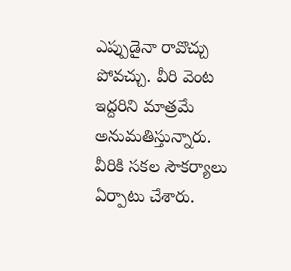ఎప్పుడైనా రావొచ్చు పోవచ్చు. వీరి వెంట ఇద్దరిని మాత్రమే అనుమతిస్తున్నారు.
వీరికి సకల సౌకర్యాలు ఏర్పాటు చేశారు.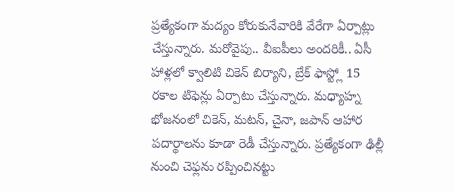ప్రత్యేకంగా మద్యం కోరుకునేవారికి వేరేగా ఏర్పాట్లు చేస్తున్నారు. మరోవైపు.. వీఐపీలు అందరికీ.. ఏసీ హాళ్లలో క్వాలిటి చికెన్ బిర్యాని, బ్రేక్ ఫాస్ట్లో 15 రకాల టిఫెన్లు ఏర్పాటు చేస్తున్నారు. మధ్యాహ్న భోజనంలో చికెన్, మటన్, చైనా, జపాన్ ఆహార పదార్థాలను కూడా రెడీ చేస్తున్నారు. ప్రత్యేకంగా ఢిల్లీ నుంచి చెఫ్లను రప్పించినట్టు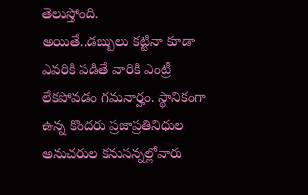తెలుస్తోంది.
అయితే..డబ్బులు కట్టినా కూడా ఎవరికి పడితే వారికి ఎంట్రీ లేకపోవడం గమనార్హం. స్థానికంగా ఉన్న కొందరు ప్రజాప్రతినిధుల అనుచరుల కనుసన్నల్లోవారు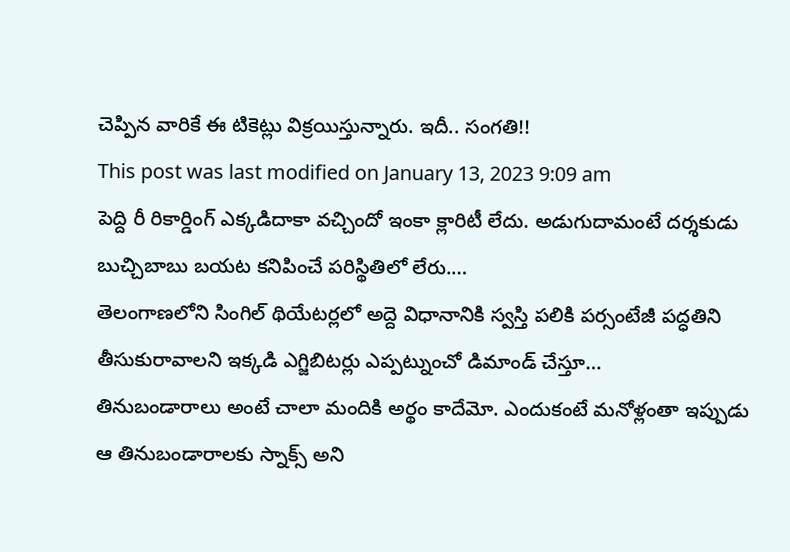చెప్పిన వారికే ఈ టికెట్లు విక్రయిస్తున్నారు. ఇదీ.. సంగతి!!
This post was last modified on January 13, 2023 9:09 am
పెద్ది రీ రికార్డింగ్ ఎక్కడిదాకా వచ్చిందో ఇంకా క్లారిటీ లేదు. అడుగుదామంటే దర్శకుడు బుచ్చిబాబు బయట కనిపించే పరిస్థితిలో లేరు.…
తెలంగాణలోని సింగిల్ థియేటర్లలో అద్దె విధానానికి స్వస్తి పలికి పర్సంటేజీ పద్ధతిని తీసుకురావాలని ఇక్కడి ఎగ్జిబిటర్లు ఎప్పట్నుంచో డిమాండ్ చేస్తూ…
తినుబండారాలు అంటే చాలా మందికి అర్థం కాదేమో. ఎందుకంటే మనోళ్లంతా ఇప్పుడు ఆ తినుబండారాలకు స్నాక్స్ అని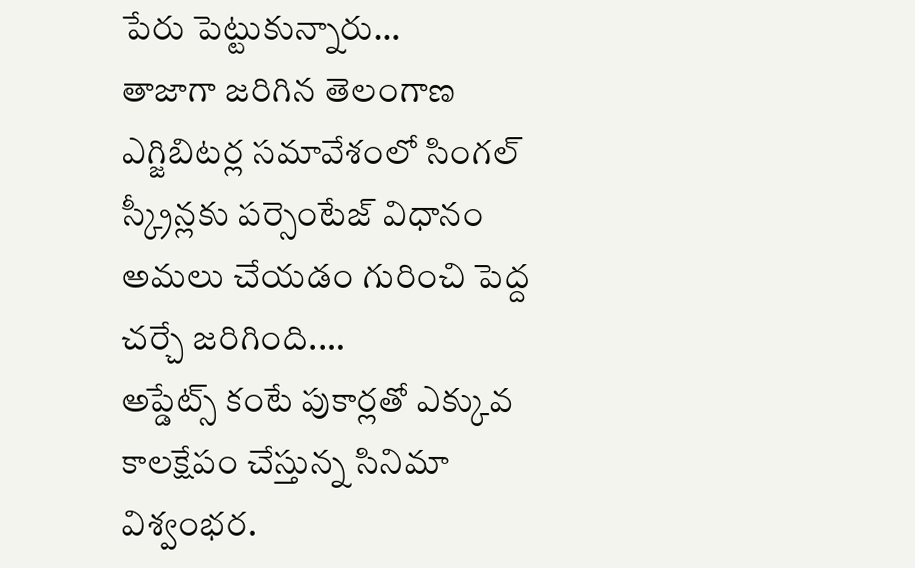పేరు పెట్టుకున్నారు…
తాజాగా జరిగిన తెలంగాణ ఎగ్జిబిటర్ల సమావేశంలో సింగల్ స్క్రీన్లకు పర్సెంటేజ్ విధానం అమలు చేయడం గురించి పెద్ద చర్చే జరిగింది.…
అప్డేట్స్ కంటే పుకార్లతో ఎక్కువ కాలక్షేపం చేస్తున్న సినిమా విశ్వంభర.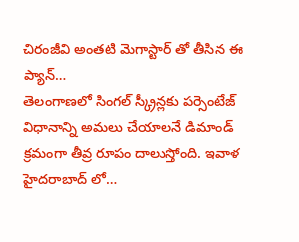చిరంజీవి అంతటి మెగాస్టార్ తో తీసిన ఈ ప్యాన్…
తెలంగాణలో సింగల్ స్క్రీన్లకు పర్సెంటేజ్ విధానాన్ని అమలు చేయాలనే డిమాండ్ క్రమంగా తీవ్ర రూపం దాలుస్తోంది. ఇవాళ హైదరాబాద్ లో…